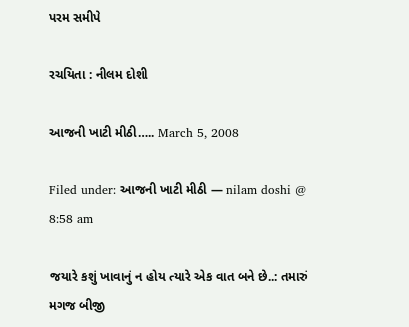પરમ સમીપે

રચયિતા : નીલમ દોશી

આજની ખાટી મીઠી….. March 5, 2008

Filed under: આજની ખાટી મીઠી — nilam doshi @ 8:58 am

જયારે કશું ખાવાનું ન હોય ત્યારે એક વાત બને છે..: તમારું મગજ બીજી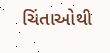ચિંતાઓથી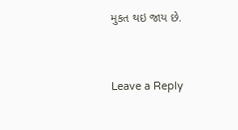મુકત થઇ જાય છે.



Leave a Reply